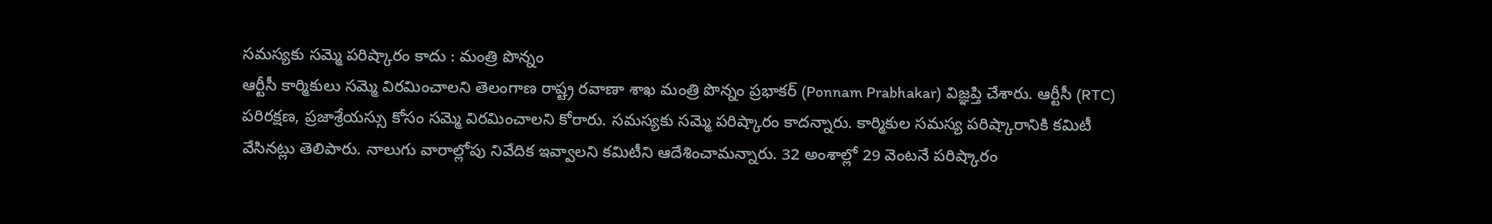సమస్యకు సమ్మె పరిష్కారం కాదు : మంత్రి పొన్నం
ఆర్టీసీ కార్మికులు సమ్మె విరమించాలని తెలంగాణ రాష్ట్ర రవాణా శాఖ మంత్రి పొన్నం ప్రభాకర్ (Ponnam Prabhakar) విజ్ఞప్తి చేశారు. ఆర్టీసీ (RTC) పరిరక్షణ, ప్రజాశ్రేయస్సు కోసం సమ్మె విరమించాలని కోరారు. సమస్యకు సమ్మె పరిష్కారం కాదన్నారు. కార్మికుల సమస్య పరిష్కారానికి కమిటీ వేసినట్లు తెలిపారు. నాలుగు వారాల్లోపు నివేదిక ఇవ్వాలని కమిటీని ఆదేశించామన్నారు. 32 అంశాల్లో 29 వెంటనే పరిష్కారం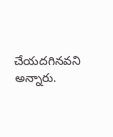చేయదగినవని అన్నారు.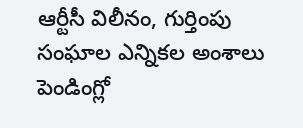ఆర్టీసీ విలీనం, గుర్తింపు సంఘాల ఎన్నికల అంశాలు పెండింగ్లో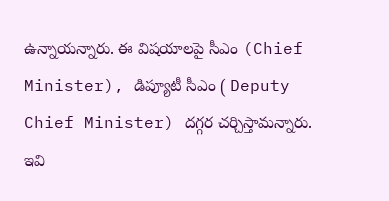ఉన్నాయన్నారు. ఈ విషయాలపై సీఎం (Chief Minister), డిప్యూటీ సీఎం ( Deputy Chief Minister) దగ్గర చర్చిస్తామన్నారు.
ఇవి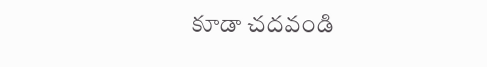కూడా చదవండి